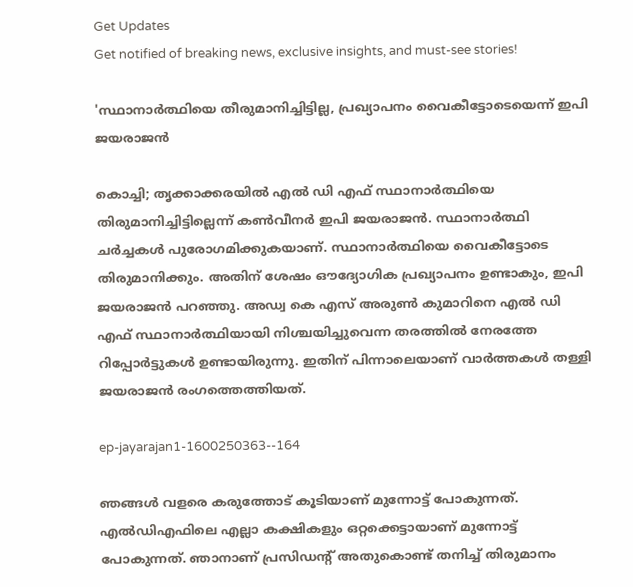Get Updates
Get notified of breaking news, exclusive insights, and must-see stories!

'സ്ഥാനാർത്ഥിയെ തീരുമാനിച്ചിട്ടില്ല, പ്രഖ്യാപനം വൈകീട്ടോടെയെന്ന് ഇപി ജയരാജൻ

കൊച്ചി; തൃക്കാക്കരയിൽ എൽ ഡി എഫ് സ്ഥാനാർത്ഥിയെ തിരുമാനിച്ചിട്ടില്ലെന്ന് കൺവീനർ ഇപി ജയരാജൻ. സ്ഥാനാർത്ഥി ചർച്ചകൾ പുരോഗമിക്കുകയാണ്. സ്ഥാനാർത്ഥിയെ വൈകീട്ടോടെ തിരുമാനിക്കും. അതിന് ശേഷം ഔദ്യോഗിക പ്രഖ്യാപനം ഉണ്ടാകും, ഇപി ജയരാജൻ പറഞ്ഞു. അഡ്വ കെ എസ് അരുൺ കുമാറിനെ എൽ ഡി എഫ് സ്ഥാനാർത്ഥിയായി നിശ്ചയിച്ചുവെന്ന തരത്തിൽ നേരത്തേ റിപ്പോർട്ടുകൾ ഉണ്ടായിരുന്നു. ഇതിന് പിന്നാലെയാണ് വാർത്തകൾ തള്ളി ജയരാജൻ രംഗത്തെത്തിയത്.

ep-jayarajan1-1600250363--164

ഞങ്ങൾ വളരെ കരുത്തോട് കൂടിയാണ് മുന്നോട്ട് പോകുന്നത്. എൽഡിഎഫിലെ എല്ലാ കക്ഷികളും ഒറ്റക്കെട്ടായാണ് മുന്നോട്ട് പോകുന്നത്. ഞാനാണ് പ്രസിഡന്റ് അതുകൊണ്ട് തനിച്ച് തിരുമാനം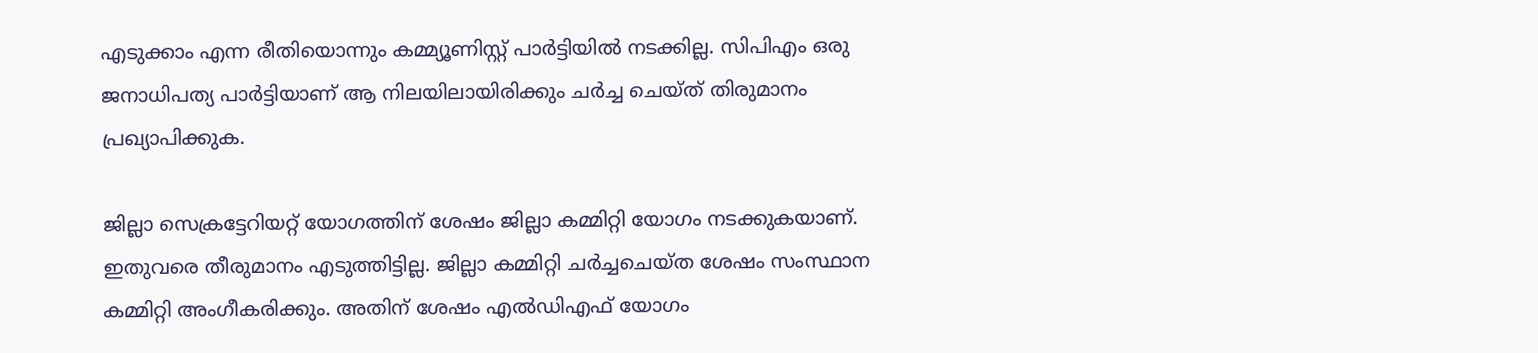എടുക്കാം എന്ന രീതിയൊന്നും കമ്മ്യൂണിസ്റ്റ് പാർട്ടിയിൽ നടക്കില്ല. സിപിഎം ഒരു ജനാധിപത്യ പാർട്ടിയാണ് ആ നിലയിലായിരിക്കും ചർച്ച ചെയ്ത് തിരുമാനം പ്രഖ്യാപിക്കുക.

ജില്ലാ സെക്രട്ടേറിയറ്റ് യോഗത്തിന് ശേഷം ജില്ലാ കമ്മിറ്റി യോഗം നടക്കുകയാണ്. ഇതുവരെ തീരുമാനം എടുത്തിട്ടില്ല. ജില്ലാ കമ്മിറ്റി ചര്‍ച്ചചെയ്ത ശേഷം സംസ്ഥാന കമ്മിറ്റി അംഗീകരിക്കും. അതിന് ശേഷം എല്‍ഡിഎഫ് യോഗം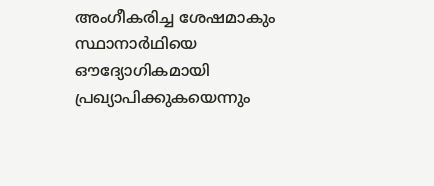അംഗീകരിച്ച ശേഷമാകും സ്ഥാനാര്‍ഥിയെ ഔദ്യോഗികമായി പ്രഖ്യാപിക്കുകയെന്നും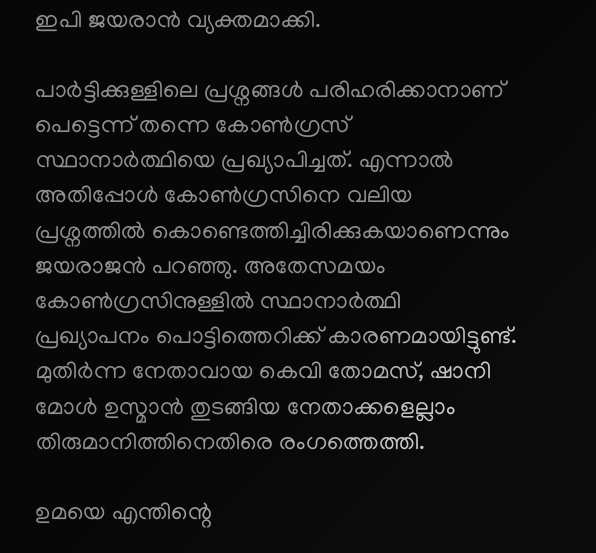ഇപി ജയരാൻ വ്യക്തമാക്കി.

പാർട്ടിക്കുള്ളിലെ പ്രശ്നങ്ങൾ പരിഹരിക്കാനാണ് പെട്ടെന്ന് തന്നെ കോൺഗ്രസ് സ്ഥാനാർത്ഥിയെ പ്രഖ്യാപിച്ചത്. എന്നാൽ അതിപ്പോൾ കോൺഗ്രസിനെ വലിയ പ്രശ്നത്തിൽ കൊണ്ടെത്തിച്ചിരിക്കുകയാണെന്നും ജയരാജൻ പറഞ്ഞു. അതേസമയം കോൺഗ്രസിനുള്ളിൽ സ്ഥാനാർത്ഥി പ്രഖ്യാപനം പൊട്ടിത്തെറിക്ക് കാരണമായിട്ടുണ്ട്. മുതിർന്ന നേതാവായ കെവി തോമസ്, ഷാനി മോൾ ഉസ്മാൻ തുടങ്ങിയ നേതാക്കളെല്ലാം തിരുമാനിത്തിനെതിരെ രംഗത്തെത്തി.

ഉമയെ എന്തിന്റെ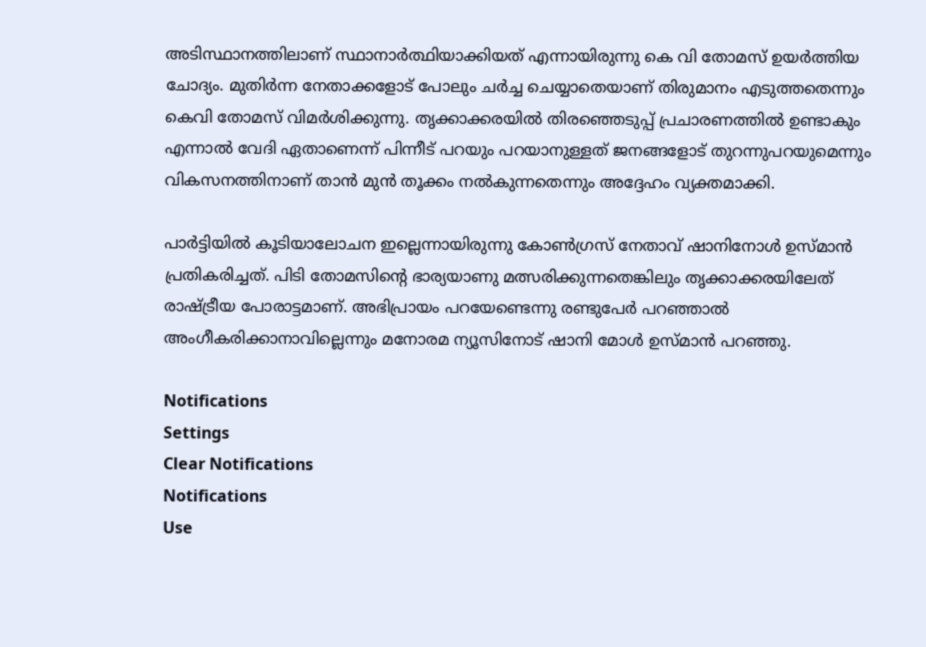അടിസ്ഥാനത്തിലാണ് സ്ഥാനാർത്ഥിയാക്കിയത് എന്നായിരുന്നു കെ വി തോമസ് ഉയർത്തിയ ചോദ്യം. മുതിർന്ന നേതാക്കളോട് പോലും ചർച്ച ചെയ്യാതെയാണ് തിരുമാനം എടുത്തതെന്നും കെവി തോമസ് വിമർശിക്കുന്നു. തൃക്കാക്കരയിൽ തിരഞ്ഞെടുപ്പ് പ്രചാരണത്തിൽ ഉണ്ടാകും എന്നാൽ വേദി ഏതാണെന്ന് പിന്നീട് പറയും പറയാനുള്ളത് ജനങ്ങളോട് തുറന്നുപറയുമെന്നും വികസനത്തിനാണ് താൻ മുൻ തൂക്കം നൽകുന്നതെന്നും അദ്ദേഹം വ്യക്തമാക്കി.

പാര്‍ട്ടിയില്‍ കൂടിയാലോചന ഇല്ലെന്നായിരുന്നു കോൺഗ്രസ് നേതാവ് ഷാനിനോൾ ഉസ്മാൻ പ്രതികരിച്ചത്. പിടി തോമസിന്റെ ഭാര്യയാണു മത്സരിക്കുന്നതെങ്കിലും തൃക്കാക്കരയിലേത് രാഷ്ട്രീയ പോരാട്ടമാണ്. അഭിപ്രായം പറയേണ്ടെന്നു രണ്ടുപേര്‍ പറഞ്ഞാല്‍ അംഗീകരിക്കാനാവില്ലെന്നും മനോരമ ന്യൂസിനോട് ഷാനി മോൾ ഉസ്മാൻ പറഞ്ഞു.

Notifications
Settings
Clear Notifications
Notifications
Use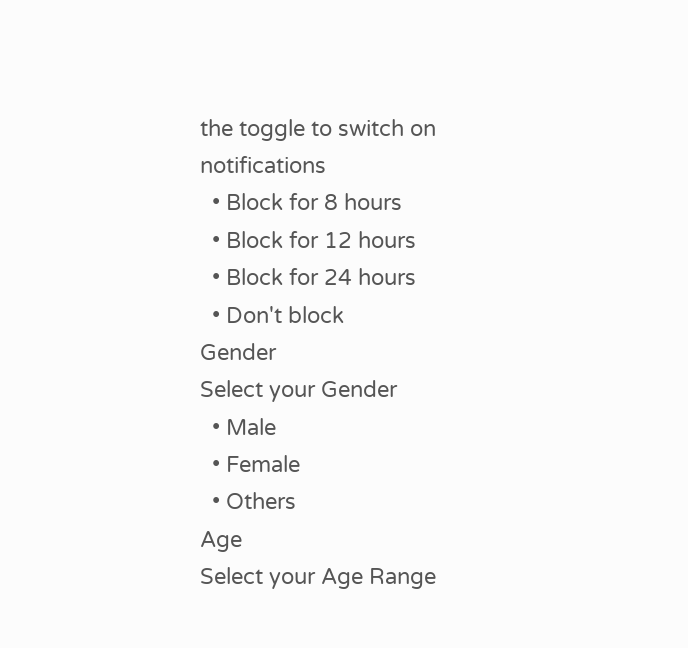the toggle to switch on notifications
  • Block for 8 hours
  • Block for 12 hours
  • Block for 24 hours
  • Don't block
Gender
Select your Gender
  • Male
  • Female
  • Others
Age
Select your Age Range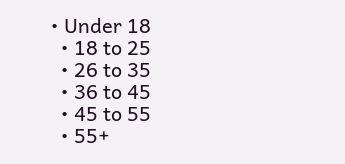• Under 18
  • 18 to 25
  • 26 to 35
  • 36 to 45
  • 45 to 55
  • 55+